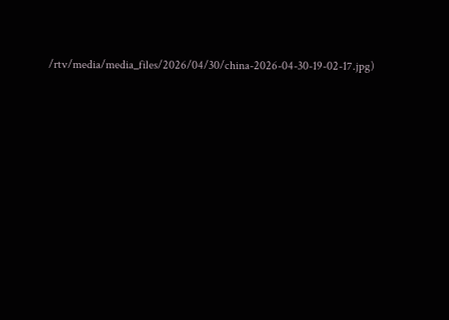/rtv/media/media_files/2026/04/30/china-2026-04-30-19-02-17.jpg)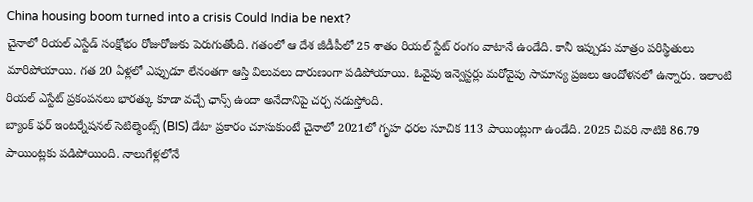China housing boom turned into a crisis Could India be next?
చైనాలో రియల్ ఎస్టేడ్ సంక్షోభం రోజురోజుకు పెరుగుతోంది. గతంలో ఆ దేశ జీడీపీలో 25 శాతం రియల్ స్టేట్ రంగం వాటానే ఉండేది. కానీ ఇప్పుడు మాత్రం పరిస్థితులు మారిపోయాయి. గత 20 ఏళ్లలో ఎప్పుడూ లేనంతగా ఆస్తి విలువలు దారుణంగా పడిపోయాయి. ఓవైపు ఇన్వెస్టర్లు మరోవైపు సామాన్య ప్రజలు ఆందోళనలో ఉన్నారు. ఇలాంటి రియల్ ఎస్టేట్ ప్రకంపనలు భారత్కు కూడా వచ్చే ఛాన్స్ ఉందా అనేదానిపై చర్చ నడుస్తోంది.
బ్యాంక్ ఫర్ ఇంటర్నేషనల్ సెటిల్మెంట్స్ (BIS) డేటా ప్రకారం చూసుకుంటే చైనాలో 2021లో గృహ ధరల సూచిక 113 పాయింట్లుగా ఉండేది. 2025 చివరి నాటికి 86.79 పాయింట్లకు పడిపోయింది. నాలుగేళ్లలోనే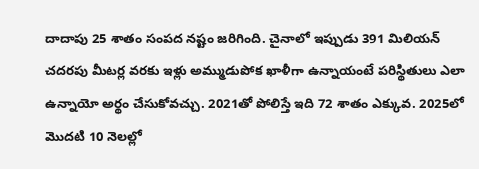దాదాపు 25 శాతం సంపద నష్టం జరిగింది. చైనాలో ఇప్పుడు 391 మిలియన్ చదరపు మీటర్ల వరకు ఇళ్లు అమ్ముడుపోక ఖాళీగా ఉన్నాయంటే పరిస్థితులు ఎలా ఉన్నాయో అర్థం చేసుకోవచ్చు. 2021తో పోలిస్తే ఇది 72 శాతం ఎక్కువ. 2025లో మొదటి 10 నెలల్లో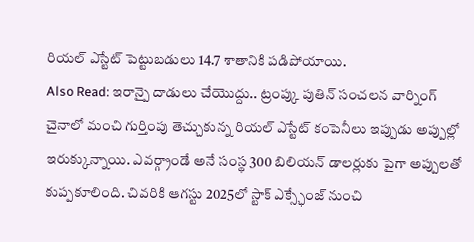రియల్ ఎస్టేట్ పెట్టుబడులు 14.7 శాతానికి పడిపోయాయి.
Also Read: ఇరాన్పై దాడులు చేయొద్దు.. ట్రంప్కు పుతిన్ సంచలన వార్నింగ్
చైనాలో మంచి గుర్తింపు తెచ్చుకున్న రియల్ ఎస్టేట్ కంపెనీలు ఇప్పుడు అప్పుల్లో ఇరుక్కున్నాయి. ఎవర్గ్రాండే అనే సంస్థ 300 బిలియన్ డాలర్లుకు పైగా అప్పులతో కుప్పకూలింది. చివరికి ఆగస్టు 2025లో స్టాక్ ఎక్స్ఛేంజ్ నుంచి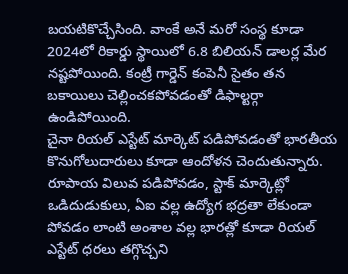బయటికొచ్చేసింది. వాంకే అనే మరో సంస్థ కూడా 2024లో రికార్డు స్థాయిలో 6.8 బిలియన్ డాలర్ల మేర నష్టపోయింది. కంట్రీ గార్డెన్ కంపెనీ సైతం తన బకాయిలు చెల్లించకపోవడంతో డిఫాల్టర్గా ఉండిపోయింది.
చైనా రియల్ ఎస్టేట్ మార్కెట్ పడిపోవడంతో భారతీయ కొనుగోలుదారులు కూడా ఆందోళన చెందుతున్నారు. రూపాయ విలువ పడిపోవడం, స్టాక్ మార్కెట్లో ఒడిదుడుకులు, ఏఐ వల్ల ఉద్యోగ భద్రతా లేకుండా పోవడం లాంటి అంశాల వల్ల భారత్లో కూడా రియల్ ఎస్టేట్ ధరలు తగ్గొచ్చని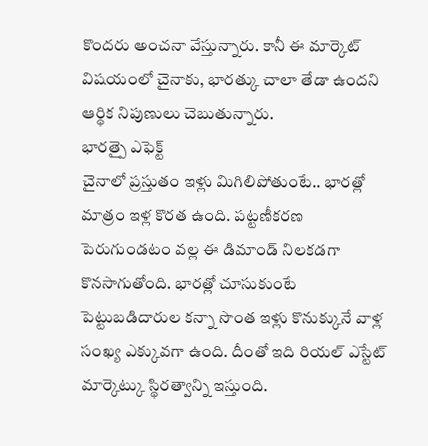కొందరు అంచనా వేస్తున్నారు. కానీ ఈ మార్కెట్ విషయంలో చైనాకు, భారత్కు చాలా తేడా ఉందని ఆర్థిక నిపుణులు చెబుతున్నారు.
భారత్పై ఎఫెక్ట్
చైనాలో ప్రస్తుతం ఇళ్లు మిగిలిపోతుంటే.. భారత్లో మాత్రం ఇళ్ల కొరత ఉంది. పట్టణీకరణ పెరుగుండటం వల్ల ఈ డిమాండ్ నిలకడగా కొనసాగుతోంది. భారత్లో చూసుకుంటే పెట్టుబడిదారుల కన్నా సొంత ఇళ్లు కొనుక్కునే వాళ్ల సంఖ్య ఎక్కువగా ఉంది. దీంతో ఇది రియల్ ఎస్టేట్ మార్కెట్కు స్థిరత్వాన్ని ఇస్తుంది.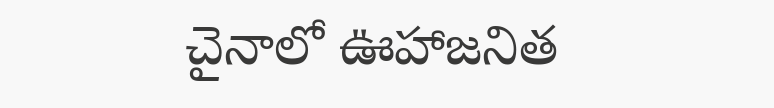చైనాలో ఊహాజనిత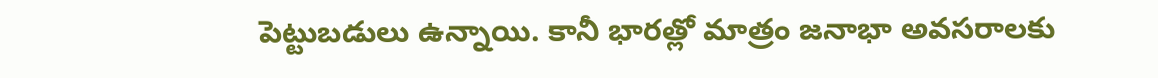పెట్టుబడులు ఉన్నాయి. కానీ భారత్లో మాత్రం జనాభా అవసరాలకు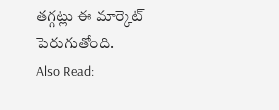తగ్గట్లు ఈ మార్కెట్ పెరుగుతోంది.
Also Read: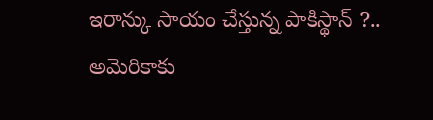ఇరాన్కు సాయం చేస్తున్న పాకిస్థాన్ ?.. అమెరికాకు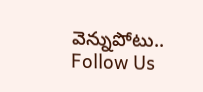వెన్నుపోటు..
Follow Us